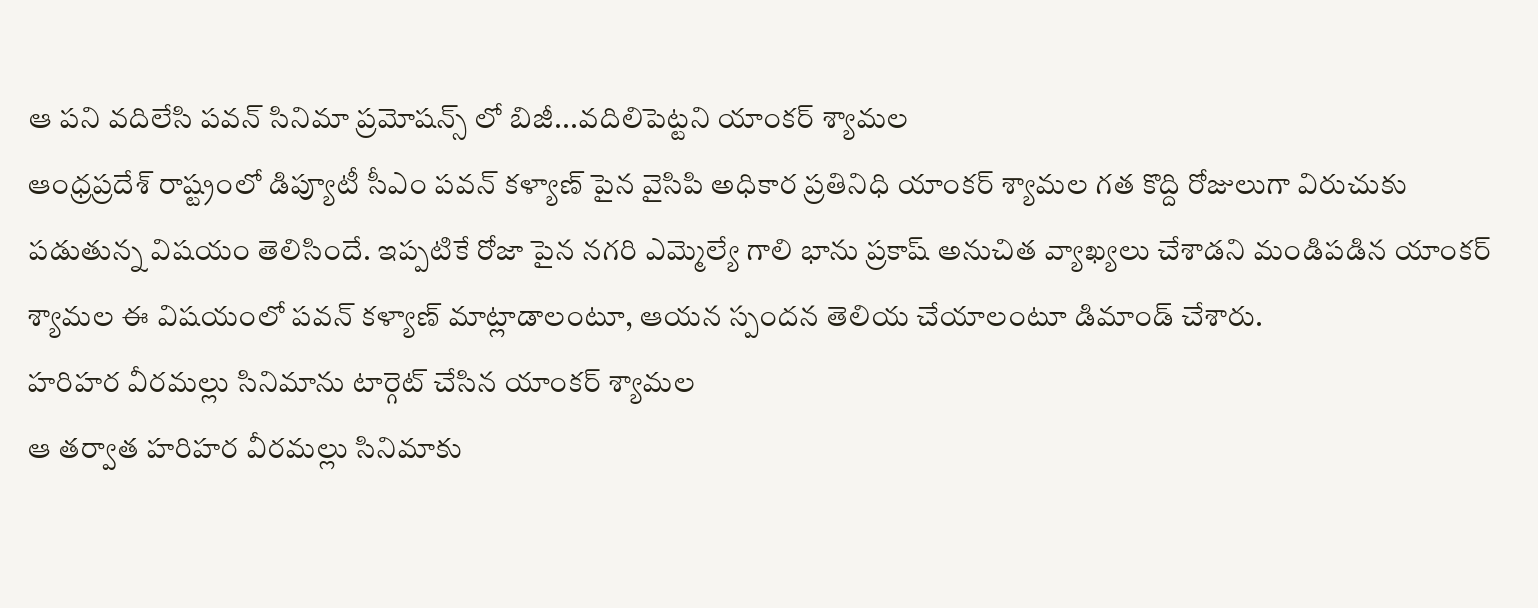ఆ పని వదిలేసి పవన్ సినిమా ప్రమోషన్స్ లో బిజీ...వదిలిపెట్టని యాంకర్ శ్యామల
ఆంధ్రప్రదేశ్ రాష్ట్రంలో డిప్యూటీ సీఎం పవన్ కళ్యాణ్ పైన వైసిపి అధికార ప్రతినిధి యాంకర్ శ్యామల గత కొద్ది రోజులుగా విరుచుకు పడుతున్న విషయం తెలిసిందే. ఇప్పటికే రోజా పైన నగరి ఎమ్మెల్యే గాలి భాను ప్రకాష్ అనుచిత వ్యాఖ్యలు చేశాడని మండిపడిన యాంకర్ శ్యామల ఈ విషయంలో పవన్ కళ్యాణ్ మాట్లాడాలంటూ, ఆయన స్పందన తెలియ చేయాలంటూ డిమాండ్ చేశారు.
హరిహర వీరమల్లు సినిమాను టార్గెట్ చేసిన యాంకర్ శ్యామల
ఆ తర్వాత హరిహర వీరమల్లు సినిమాకు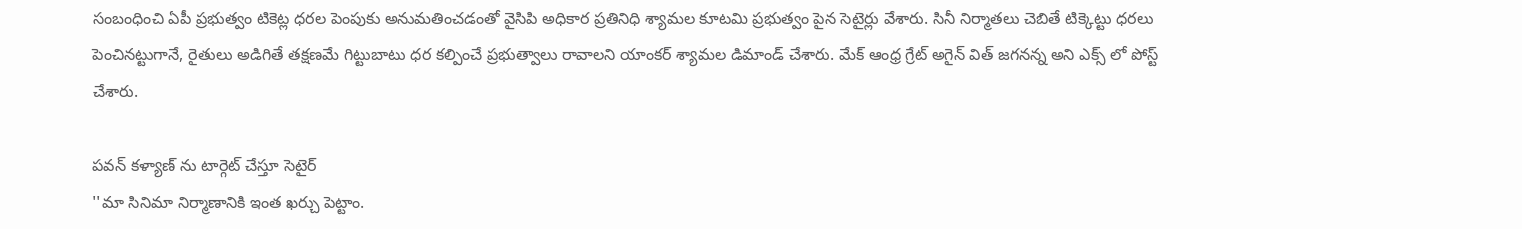సంబంధించి ఏపీ ప్రభుత్వం టికెట్ల ధరల పెంపుకు అనుమతించడంతో వైసిపి అధికార ప్రతినిధి శ్యామల కూటమి ప్రభుత్వం పైన సెటైర్లు వేశారు. సినీ నిర్మాతలు చెబితే టిక్కెట్టు ధరలు పెంచినట్టుగానే, రైతులు అడిగితే తక్షణమే గిట్టుబాటు ధర కల్పించే ప్రభుత్వాలు రావాలని యాంకర్ శ్యామల డిమాండ్ చేశారు. మేక్ ఆంధ్ర గ్రేట్ అగైన్ విత్ జగనన్న అని ఎక్స్ లో పోస్ట్ చేశారు.

పవన్ కళ్యాణ్ ను టార్గెట్ చేస్తూ సెటైర్
''మా సినిమా నిర్మాణానికి ఇంత ఖర్చు పెట్టాం.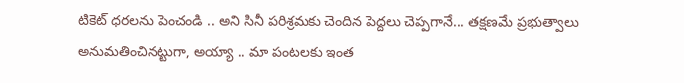టికెట్ ధరలను పెంచండి .. అని సినీ పరిశ్రమకు చెందిన పెద్దలు చెప్పగానే... తక్షణమే ప్రభుత్వాలు అనుమతించినట్టుగా, అయ్యా .. మా పంటలకు ఇంత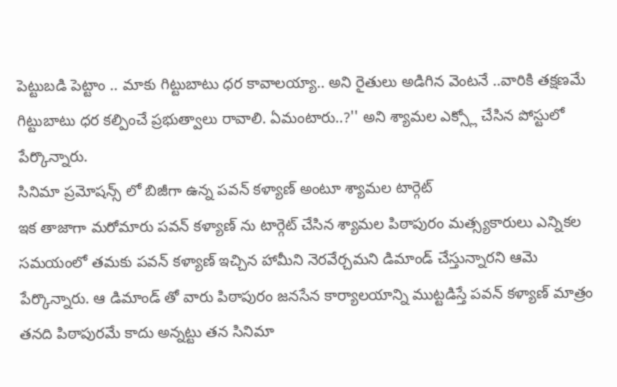పెట్టుబడి పెట్టాం .. మాకు గిట్టుబాటు ధర కావాలయ్యా.. అని రైతులు అడిగిన వెంటనే ..వారికి తక్షణమే గిట్టుబాటు ధర కల్పించే ప్రభుత్వాలు రావాలి. ఏమంటారు..?'' అని శ్యామల ఎక్స్లో చేసిన పోస్టులో పేర్కొన్నారు.
సినిమా ప్రమోషన్స్ లో బిజీగా ఉన్న పవన్ కళ్యాణ్ అంటూ శ్యామల టార్గెట్
ఇక తాజాగా మరోమారు పవన్ కళ్యాణ్ ను టార్గెట్ చేసిన శ్యామల పిఠాపురం మత్స్యకారులు ఎన్నికల సమయంలో తమకు పవన్ కళ్యాణ్ ఇచ్చిన హామీని నెరవేర్చమని డిమాండ్ చేస్తున్నారని ఆమె పేర్కొన్నారు. ఆ డిమాండ్ తో వారు పిఠాపురం జనసేన కార్యాలయాన్ని ముట్టడిస్తే పవన్ కళ్యాణ్ మాత్రం తనది పిఠాపురమే కాదు అన్నట్టు తన సినిమా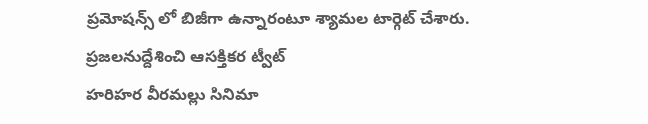ప్రమోషన్స్ లో బిజీగా ఉన్నారంటూ శ్యామల టార్గెట్ చేశారు.
ప్రజలనుద్దేశించి ఆసక్తికర ట్వీట్
హరిహర వీరమల్లు సినిమా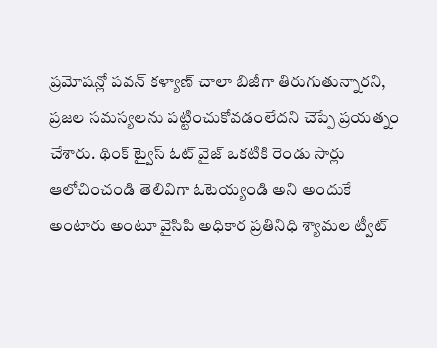ప్రమోషన్లో పవన్ కళ్యాణ్ చాలా బిజీగా తిరుగుతున్నారని, ప్రజల సమస్యలను పట్టించుకోవడంలేదని చెప్పే ప్రయత్నం చేశారు. థింక్ ట్వైస్ ఓట్ వైజ్ ఒకటికి రెండు సార్లు ఆలోచించండి తెలివిగా ఓటెయ్యండి అని అందుకే అంటారు అంటూ వైసిపి అధికార ప్రతినిధి శ్యామల ట్వీట్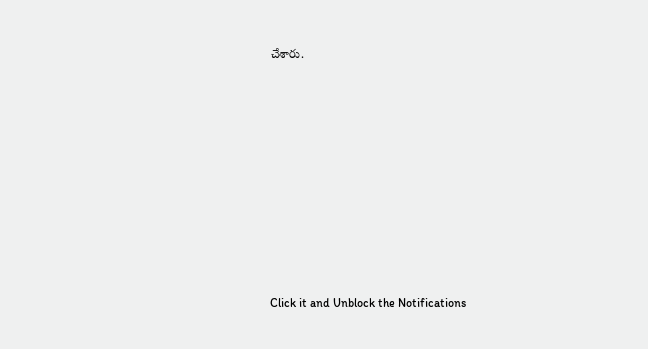చేశారు.












Click it and Unblock the Notifications